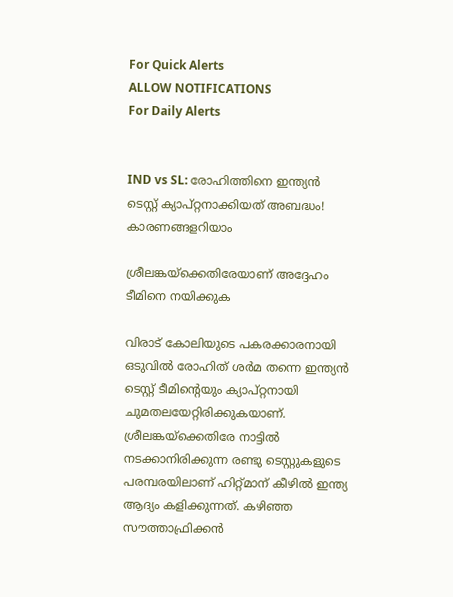For Quick Alerts
ALLOW NOTIFICATIONS
For Daily Alerts


IND vs SL: രോഹിത്തിനെ ഇന്ത്യന്‍ ടെസ്റ്റ് ക്യാപ്റ്റനാക്കിയത് അബദ്ധം! കാരണങ്ങളറിയാം

ശ്രീലങ്കയ്‌ക്കെതിരേയാണ് അദ്ദേഹം ടീമിനെ നയിക്കുക

വിരാട് കോലിയുടെ പകരക്കാരനായി ഒടുവില്‍ രോഹിത് ശര്‍മ തന്നെ ഇന്ത്യന്‍ ടെസ്റ്റ് ടീമിന്റെയും ക്യാപ്റ്റനായി ചുമതലയേറ്റിരിക്കുകയാണ്. ശ്രീലങ്കയ്‌ക്കെതിരേ നാട്ടില്‍ നടക്കാനിരിക്കുന്ന രണ്ടു ടെസ്റ്റുകളുടെ പരമ്പരയിലാണ് ഹിറ്റ്മാന് കീഴില്‍ ഇന്ത്യ ആദ്യം കളിക്കുന്നത്. കഴിഞ്ഞ സൗത്താഫ്രിക്കന്‍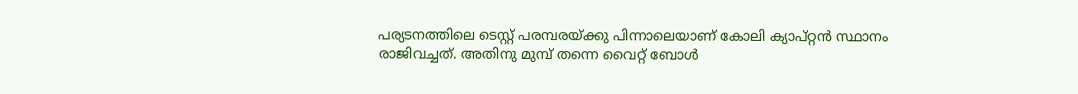പര്യടനത്തിലെ ടെസ്റ്റ് പരമ്പരയ്ക്കു പിന്നാലെയാണ് കോലി ക്യാപ്റ്റന്‍ സ്ഥാനം രാജിവച്ചത്. അതിനു മുമ്പ് തന്നെ വൈറ്റ് ബോള്‍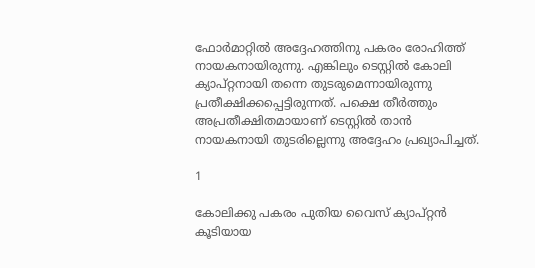ഫോര്‍മാറ്റില്‍ അദ്ദേഹത്തിനു പകരം രോഹിത്ത് നായകനായിരുന്നു. എങ്കിലും ടെസ്റ്റില്‍ കോലി ക്യാപ്റ്റനായി തന്നെ തുടരുമെന്നായിരുന്നു പ്രതീക്ഷിക്കപ്പെട്ടിരുന്നത്. പക്ഷെ തീര്‍ത്തും അപ്രതീക്ഷിതമായാണ് ടെസ്റ്റില്‍ താന്‍ നായകനായി തുടരില്ലെന്നു അദ്ദേഹം പ്രഖ്യാപിച്ചത്.

1

കോലിക്കു പകരം പുതിയ വൈസ് ക്യാപ്റ്റന്‍ കൂടിയായ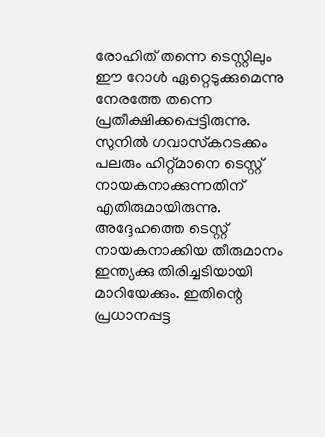രോഹിത് തന്നെ ടെസ്റ്റിലും ഈ റോള്‍ ഏറ്റെടുക്കുമെന്നു നേരത്തേ തന്നെ പ്രതീക്ഷിക്കപ്പെട്ടിരുന്നു. സുനില്‍ ഗവാസ്‌കറടക്കം പലരും ഹിറ്റ്മാനെ ടെസ്റ്റ് നായകനാക്കുന്നതിന് എതിരുമായിരുന്നു. അദ്ദേഹത്തെ ടെസ്റ്റ് നായകനാക്കിയ തീരുമാനം ഇന്ത്യക്കു തിരിച്ചടിയായി മാറിയേക്കും. ഇതിന്റെ പ്രധാനപ്പട്ട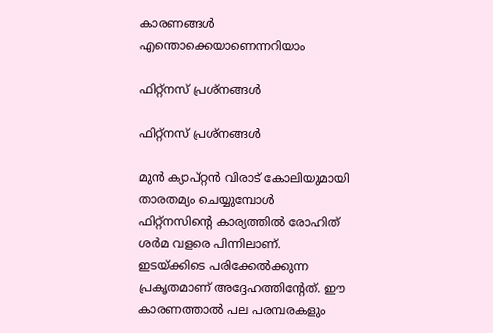കാരണങ്ങള്‍ എന്തൊക്കെയാണെന്നറിയാം

ഫിറ്റ്‌നസ് പ്രശ്‌നങ്ങള്‍

ഫിറ്റ്‌നസ് പ്രശ്‌നങ്ങള്‍

മുന്‍ ക്യാപ്റ്റന്‍ വിരാട് കോലിയുമായി താരതമ്യം ചെയ്യുമ്പോള്‍ ഫിറ്റ്‌നസിന്റെ കാര്യത്തില്‍ രോഹിത് ശര്‍മ വളരെ പിന്നിലാണ്. ഇടയ്ക്കിടെ പരിക്കേല്‍ക്കുന്ന പ്രകൃതമാണ് അദ്ദേഹത്തിന്റേത്. ഈ കാരണത്താല്‍ പല പരമ്പരകളും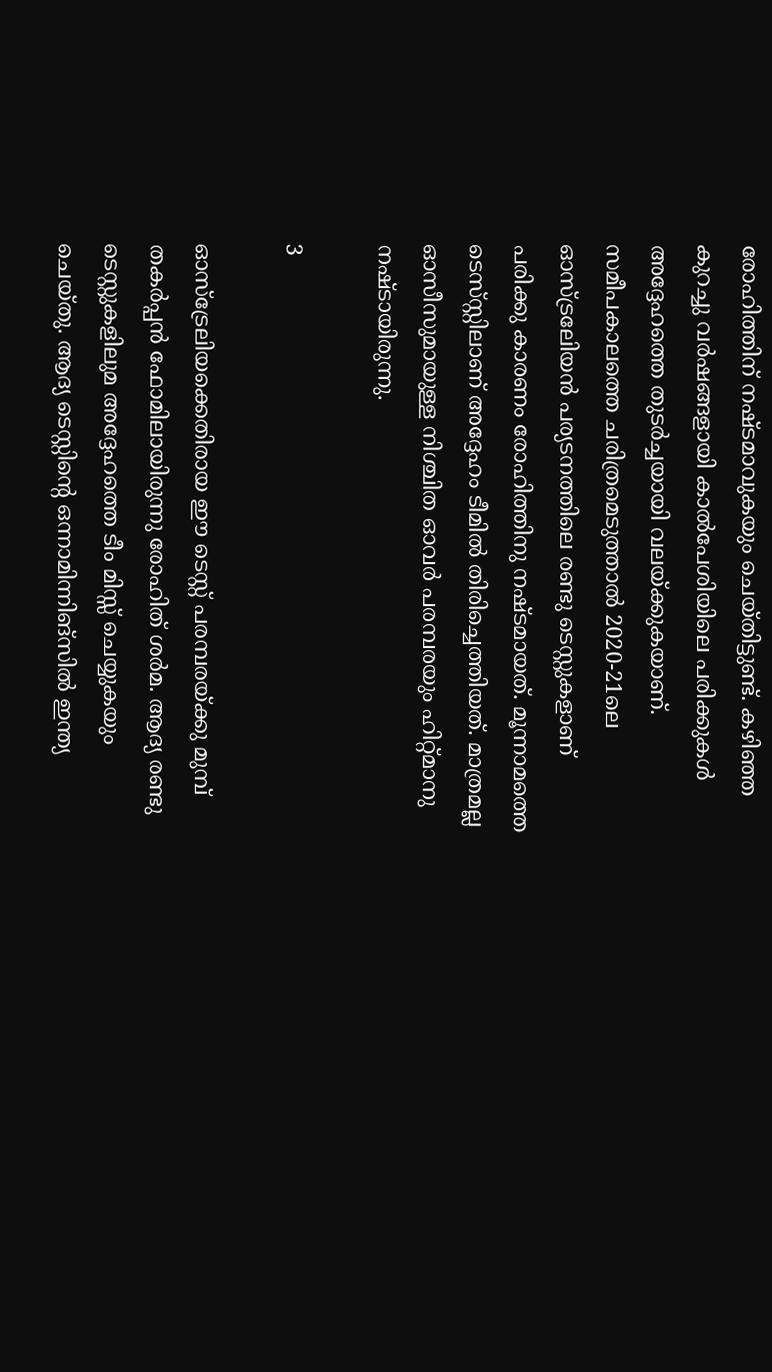രോഹിത്തിന് നഷ്ടമാവുകയും ചെയ്തിട്ടുണ്ട്. കഴിഞ്ഞ കുറച്ചു വര്‍ഷങ്ങളായി കാല്‍പേശിയിലെ പരിക്കുകള്‍ അദ്ദേഹത്തെ തുടര്‍ച്ചയായി വലയ്ക്കുകയാണ്.
സമീപകാലത്തെ ചരിത്രമെടുത്താല്‍ 2020-21ലെ ഓസ്ട്രലേിയന്‍ പര്യടനത്തിലെ രണ്ടു ടെസ്റ്റുകളാണ് പരിക്കു കാരണം രോഹിത്തിനു നഷ്ടമായത്. മൂന്നാമത്തെ ടെസ്‌സ്റ്റിലാണ് അദ്ദേഹം ടീമില്‍ തിരിച്ചെത്തിയത്. മാത്രമല്ല ഓസീസുമായുള്ള നിശ്ചിത ഓവര്‍ പരമ്പരയും ഹിറ്റ്മാനു നഷ്ടായിരുന്നു.

3

ഓസ്‌ട്രേലിയക്കെതിരായ ഈ ടെസ്റ്റ് പരമ്പരയ്ക്കു മുമ്പ് തകര്‍പ്പന്‍ ഫോമിലായിരുന്നു രോഹിത് ശര്‍മ. ആദ്യ രണ്ടു ടെസ്റ്റുകളിലുമ അദ്ദേഹത്തെ ടീം മിസ്സ് ചെയ്യുകയും ചെയ്തു. ആദ്യ ടെസ്റ്റിന്റെ ഒന്നാമിന്നിങ്‌സില്‍ ഇന്ത്യ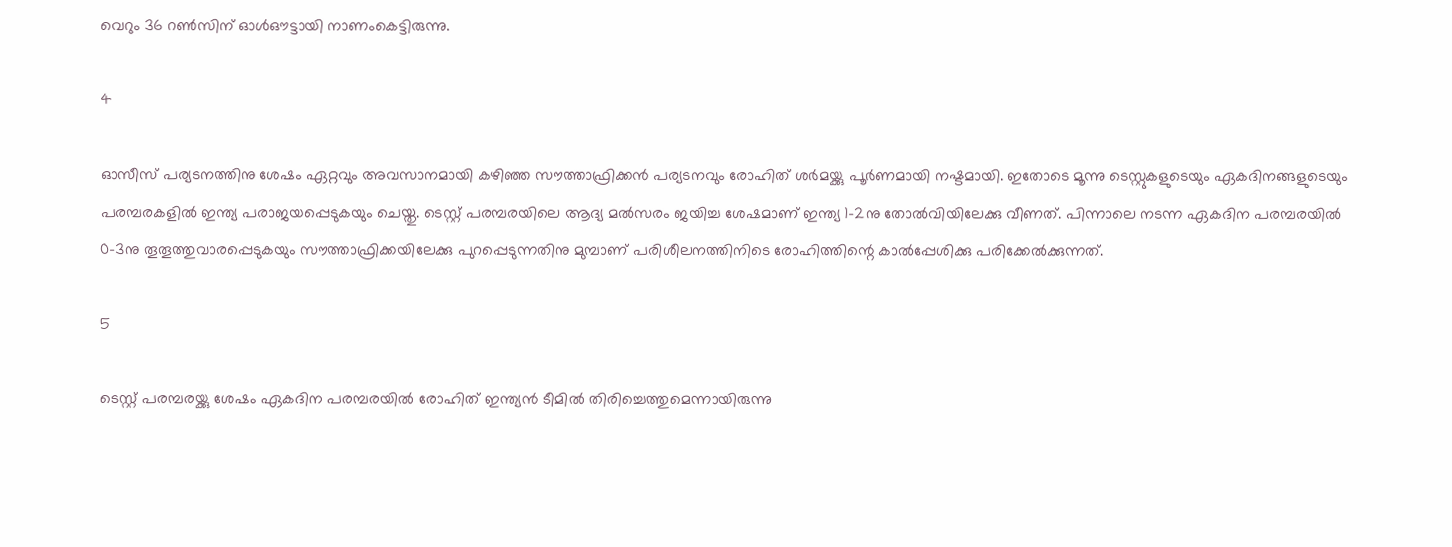വെറും 36 റണ്‍സിന് ഓള്‍ഔട്ടായി നാണംകെട്ടിരുന്നു.

4

ഓസീസ് പര്യടനത്തിനു ശേഷം ഏറ്റവും അവസാനമായി കഴിഞ്ഞ സൗത്താഫ്രിക്കന്‍ പര്യടനവും രോഹിത് ശര്‍മയ്ക്കു പൂര്‍ണമായി നഷ്ടമായി. ഇതോടെ മൂന്നു ടെസ്റ്റുകളുടെയും ഏകദിനങ്ങളുടെയും പരമ്പരകളില്‍ ഇന്ത്യ പരാജയപ്പെടുകയും ചെയ്തു. ടെസ്റ്റ് പരമ്പരയിലെ ആദ്യ മല്‍സരം ജയിച്ച ശേഷമാണ് ഇന്ത്യ 1-2നു തോല്‍വിയിലേക്കു വീണത്. പിന്നാലെ നടന്ന ഏകദിന പരമ്പരയില്‍ 0-3നു തൂതൂത്തുവാരപ്പെടുകയും സൗത്താഫ്രിക്കയിലേക്കു പുറപ്പെടുന്നതിനു മുമ്പാണ് പരിശീലനത്തിനിടെ രോഹിത്തിന്റെ കാല്‍പ്പേശിക്കു പരിക്കേല്‍ക്കുന്നത്.

5

ടെസ്റ്റ് പരമ്പരയ്ക്കു ശേഷം ഏകദിന പരമ്പരയില്‍ രോഹിത് ഇന്ത്യന്‍ ടീമില്‍ തിരിച്ചെത്തുമെന്നായിരുന്നു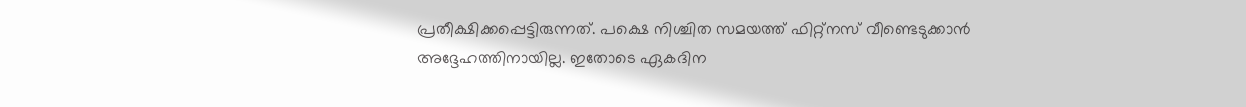പ്രതീക്ഷിക്കപ്പെട്ടിരുന്നത്. പക്ഷെ നിശ്ചിത സമയത്ത് ഫിറ്റ്‌നസ് വീണ്ടെടുക്കാന്‍ അദ്ദേഹത്തിനായില്ല. ഇതോടെ ഏകദിന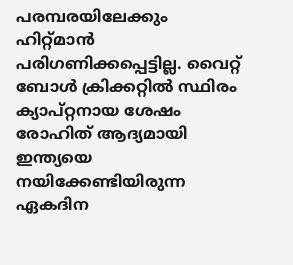പരമ്പരയിലേക്കും ഹിറ്റ്മാന്‍ പരിഗണിക്കപ്പെട്ടില്ല. വൈറ്റ് ബോള്‍ ക്രിക്കറ്റില്‍ സ്ഥിരം ക്യാപ്റ്റനായ ശേഷം രോഹിത് ആദ്യമായി ഇന്ത്യയെ നയിക്കേണ്ടിയിരുന്ന ഏകദിന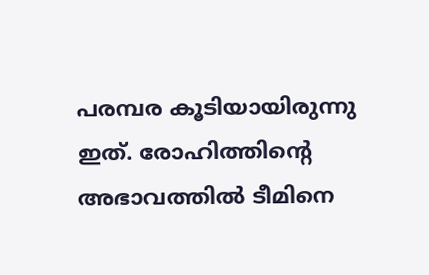പരമ്പര കൂടിയായിരുന്നു ഇത്. രോഹിത്തിന്റെ അഭാവത്തില്‍ ടീമിനെ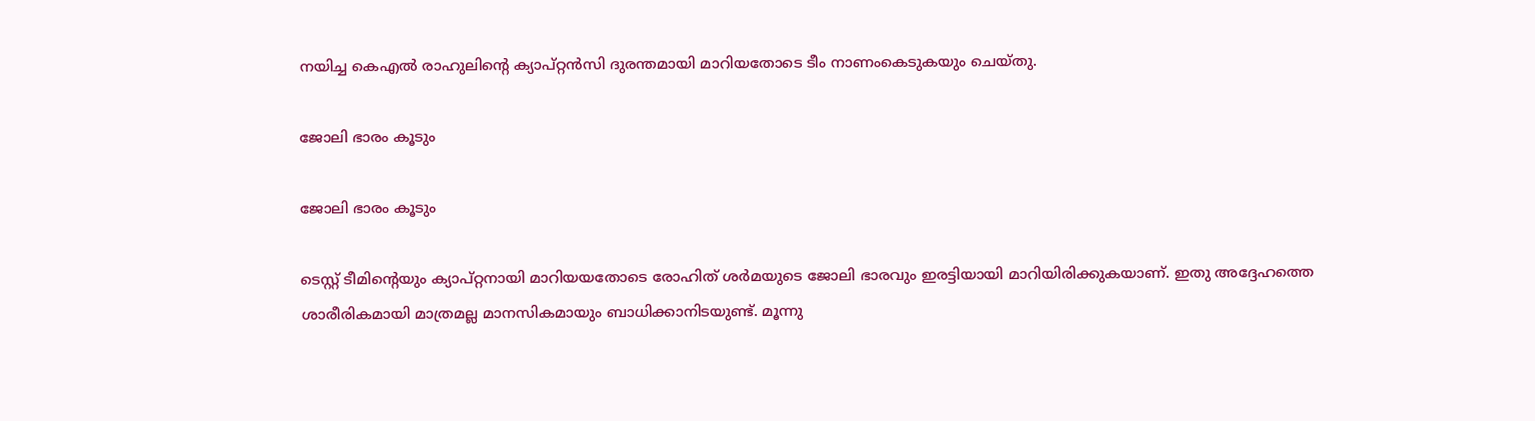നയിച്ച കെഎല്‍ രാഹുലിന്റെ ക്യാപ്റ്റന്‍സി ദുരന്തമായി മാറിയതോടെ ടീം നാണംകെടുകയും ചെയ്തു.

ജോലി ഭാരം കൂടും

ജോലി ഭാരം കൂടും

ടെസ്റ്റ് ടീമിന്റെയും ക്യാപ്റ്റനായി മാറിയയതോടെ രോഹിത് ശര്‍മയുടെ ജോലി ഭാരവും ഇരട്ടിയായി മാറിയിരിക്കുകയാണ്. ഇതു അദ്ദേഹത്തെ ശാരീരികമായി മാത്രമല്ല മാനസികമായും ബാധിക്കാനിടയുണ്ട്. മൂന്നു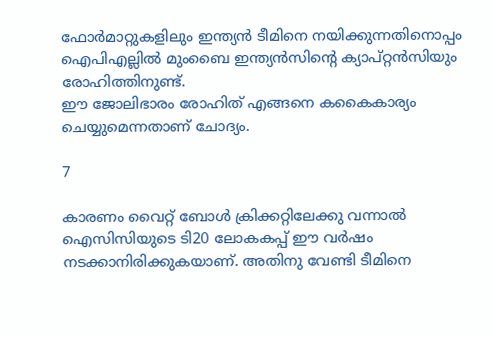ഫോര്‍മാറ്റുകളിലും ഇന്ത്യന്‍ ടീമിനെ നയിക്കുന്നതിനൊപ്പം ഐപിഎല്ലില്‍ മുംബൈ ഇന്ത്യന്‍സിന്റെ ക്യാപ്റ്റന്‍സിയും രോഹിത്തിനുണ്ട്.
ഈ ജോലിഭാരം രോഹിത് എങ്ങനെ കകൈകാര്യം ചെയ്യുമെന്നതാണ് ചോദ്യം.

7

കാരണം വൈറ്റ് ബോള്‍ ക്രിക്കറ്റിലേക്കു വന്നാല്‍ ഐസിസിയുടെ ടി20 ലോകകപ്പ് ഈ വര്‍ഷം നടക്കാനിരിക്കുകയാണ്. അതിനു വേണ്ടി ടീമിനെ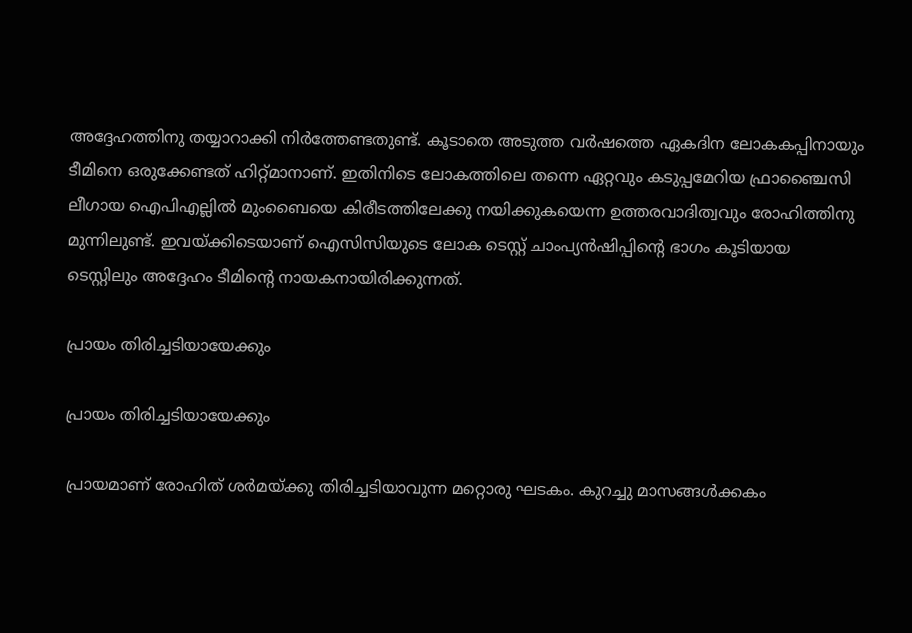അദ്ദേഹത്തിനു തയ്യാറാക്കി നിര്‍ത്തേണ്ടതുണ്ട്. കൂടാതെ അടുത്ത വര്‍ഷത്തെ ഏകദിന ലോകകപ്പിനായും ടീമിനെ ഒരുക്കേണ്ടത് ഹിറ്റ്മാനാണ്. ഇതിനിടെ ലോകത്തിലെ തന്നെ ഏറ്റവും കടുപ്പമേറിയ ഫ്രാഞ്ചൈസി ലീഗായ ഐപിഎല്ലില്‍ മുംബൈയെ കിരീടത്തിലേക്കു നയിക്കുകയെന്ന ഉത്തരവാദിത്വവും രോഹിത്തിനു മുന്നിലുണ്ട്. ഇവയ്ക്കിടെയാണ് ഐസിസിയുടെ ലോക ടെസ്റ്റ് ചാംപ്യന്‍ഷിപ്പിന്റെ ഭാഗം കൂടിയായ ടെസ്റ്റിലും അദ്ദേഹം ടീമിന്റെ നായകനായിരിക്കുന്നത്.

പ്രായം തിരിച്ചടിയായേക്കും

പ്രായം തിരിച്ചടിയായേക്കും

പ്രായമാണ് രോഹിത് ശര്‍മയ്ക്കു തിരിച്ചടിയാവുന്ന മറ്റൊരു ഘടകം. കുറച്ചു മാസങ്ങള്‍ക്കകം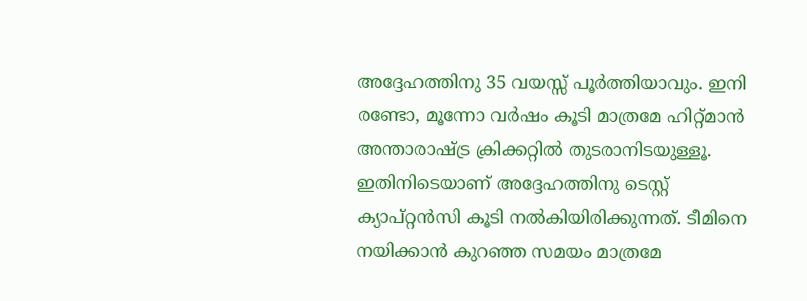അദ്ദേഹത്തിനു 35 വയസ്സ് പൂര്‍ത്തിയാവും. ഇനി രണ്ടോ, മൂന്നോ വര്‍ഷം കൂടി മാത്രമേ ഹിറ്റ്മാന്‍ അന്താരാഷ്ട്ര ക്രിക്കറ്റില്‍ തുടരാനിടയുള്ളൂ. ഇതിനിടെയാണ് അദ്ദേഹത്തിനു ടെസ്റ്റ് ക്യാപ്റ്റന്‍സി കൂടി നല്‍കിയിരിക്കുന്നത്. ടീമിനെ നയിക്കാന്‍ കുറഞ്ഞ സമയം മാത്രമേ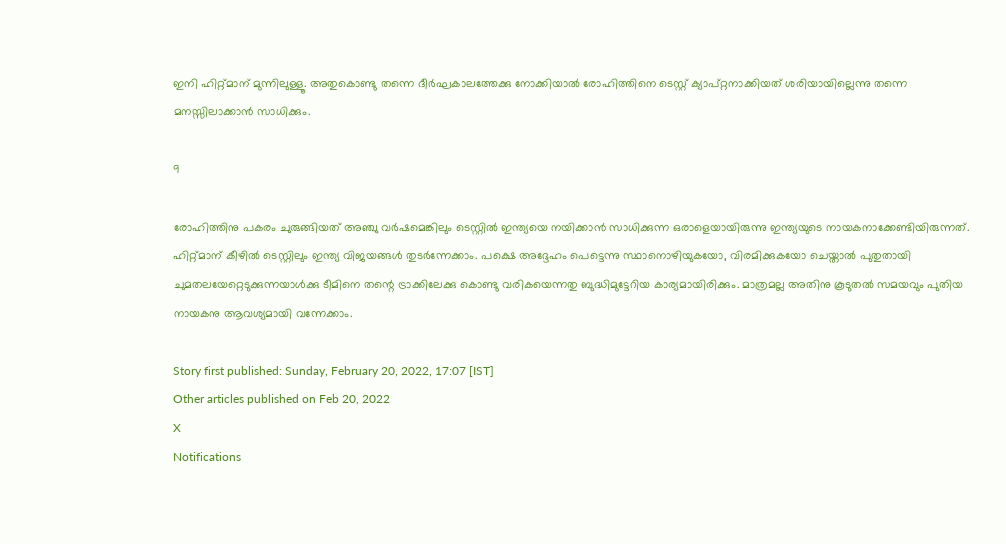ഇനി ഹിറ്റ്മാന് മുന്നിലുള്ളൂ. അതുകൊണ്ടു തന്നെ ദീര്‍ഘകാലത്തേക്കു നോക്കിയാല്‍ രോഹിത്തിനെ ടെസ്റ്റ് ക്യാപ്റ്റനാക്കിയത് ശരിയായില്ലെന്നു തന്നെ മനസ്സിലാക്കാന്‍ സാധിക്കും.

9

രോഹിത്തിനു പകരം ചുരുങ്ങിയത് അഞ്ചു വര്‍ഷമെങ്കിലും ടെസ്റ്റില്‍ ഇന്ത്യയെ നയിക്കാന്‍ സാധിക്കുന്ന ഒരാളെയായിരുന്നു ഇന്ത്യയുടെ നായകനാക്കേണ്ടിയിരുന്നത്. ഹിറ്റ്മാന് കീഴില്‍ ടെസ്റ്റിലും ഇന്ത്യ വിജയങ്ങള്‍ തുടര്‍ന്നേക്കാം. പക്ഷെ അദ്ദേഹം പെട്ടെന്നു സ്ഥാനൊഴിയുകയോ, വിരമിക്കുകയോ ചെയ്താല്‍ പുതുതായി ചുമതലയേറ്റെടുക്കുന്നയാള്‍ക്കു ടീമിനെ തന്റെ ട്രാക്കിലേക്കു കൊണ്ടു വരികയെന്നതു ബുദ്ധിമുട്ടേറിയ കാര്യമായിരിക്കും. മാത്രമല്ല അതിനു കൂടുതല്‍ സമയവും പുതിയ നായകനു ആവശ്യമായി വന്നേക്കാം.

Story first published: Sunday, February 20, 2022, 17:07 [IST]
Other articles published on Feb 20, 2022
X
Notifications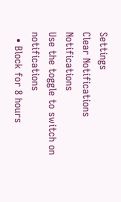Settings
Clear Notifications
Notifications
Use the toggle to switch on notifications
  • Block for 8 hours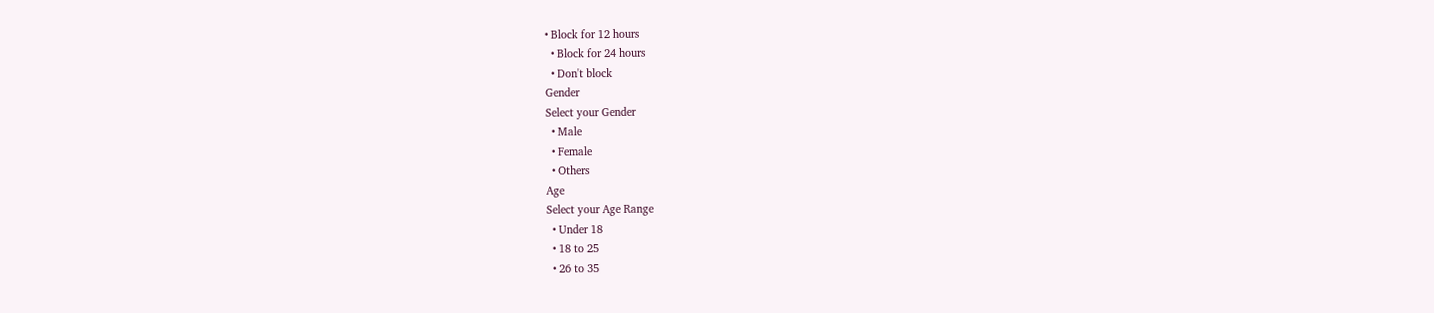• Block for 12 hours
  • Block for 24 hours
  • Don't block
Gender
Select your Gender
  • Male
  • Female
  • Others
Age
Select your Age Range
  • Under 18
  • 18 to 25
  • 26 to 35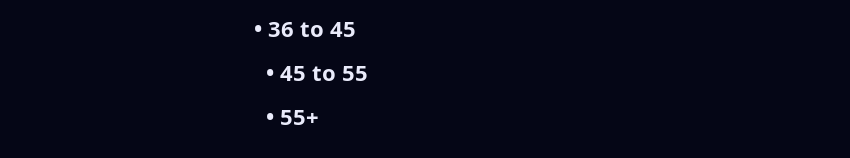• 36 to 45
  • 45 to 55
  • 55+